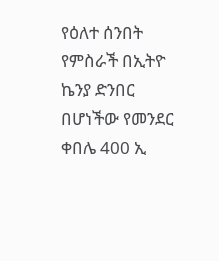የዕለተ ሰንበት የምስራች በኢትዮ ኬንያ ድንበር በሆነችው የመንደር ቀበሌ 400 ኢ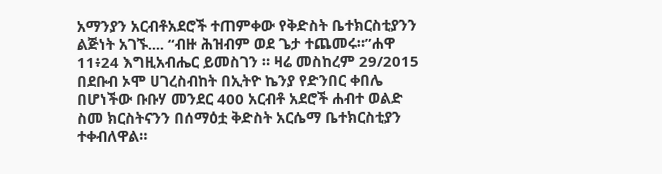አማንያን አርብቶአደሮች ተጠምቀው የቅድስት ቤተክርስቲያንን ልጅነት አገኙ.... “ብዙ ሕዝብም ወደ ጌታ ተጨመሩ።”ሐዋ 11፥24 እግዚአብሔር ይመስገን ። ዛሬ መስከረም 29/2015 በደቡብ ኦሞ ሀገረስብከት በኢትዮ ኬንያ የድንበር ቀበሌ በሆነችው ቡቡሃ መንደር 400 አርብቶ አደሮች ሐብተ ወልድ ስመ ክርስትናንን በሰማዕቷ ቅድስት አርሴማ ቤተክርስቲያን ተቀብለዋል።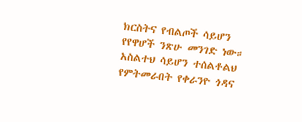ክርስትና የብልጦች ሳይሆን የየዋሆች ንጽሁ መንገድ ነው። አስልተህ ሳይሆን ተሰልቶልህ የምትመራበት የቀራንዮ ጎዳና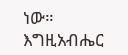ነው። እግዚአብሔር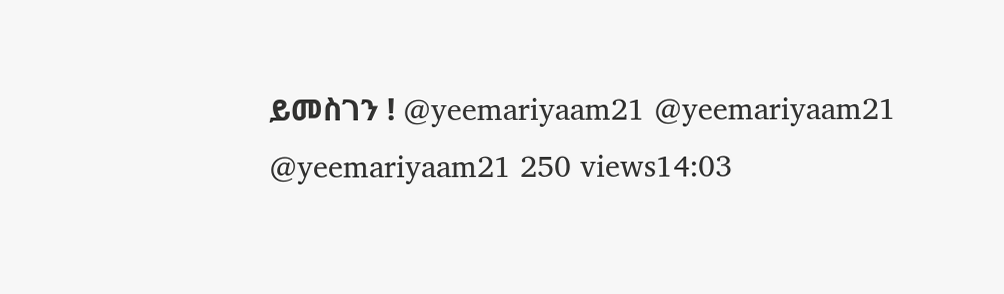ይመስገን ! @yeemariyaam21 @yeemariyaam21 @yeemariyaam21 250 views14:03